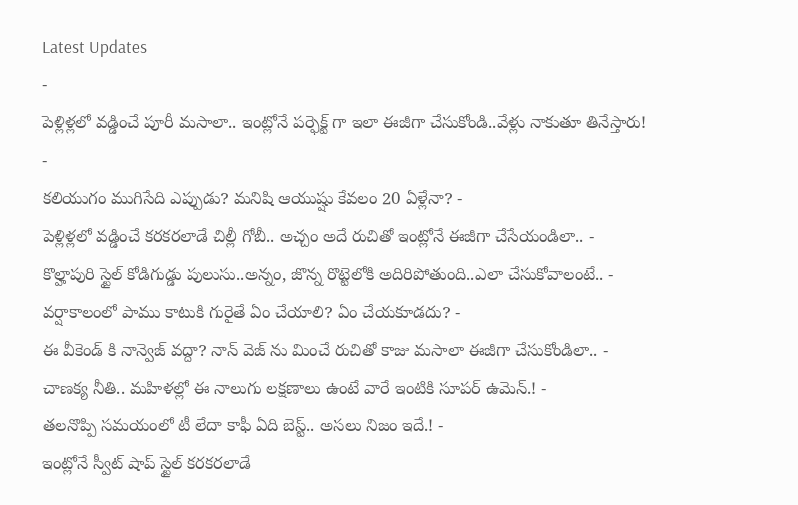Latest Updates
-
పెళ్లిళ్లలో వడ్డించే పూరీ మసాలా.. ఇంట్లోనే పర్ఫెక్ట్ గా ఇలా ఈజీగా చేసుకోండి..వేళ్లు నాకుతూ తినేస్తారు! -
కలియుగం ముగిసేది ఎప్పుడు? మనిషి ఆయుష్షు కేవలం 20 ఏళ్లేనా? -
పెళ్లిళ్లలో వడ్డించే కరకరలాడే చిల్లీ గోబీ.. అచ్చం అదే రుచితో ఇంట్లోనే ఈజీగా చేసేయండిలా.. -
కొల్హాపురి స్టైల్ కోడిగుడ్డు పులుసు..అన్నం, జొన్న రొట్టెలోకి అదిరిపోతుంది..ఎలా చేసుకోవాలంటే.. -
వర్షాకాలంలో పాము కాటుకి గురైతే ఏం చేయాలి? ఏం చేయకూడదు? -
ఈ వీకెండ్ కి నాన్వెజ్ వద్దా? నాన్ వెజ్ ను మించే రుచితో కాజు మసాలా ఈజీగా చేసుకోండిలా.. -
చాణక్య నీతి.. మహిళల్లో ఈ నాలుగు లక్షణాలు ఉంటే వారే ఇంటికి సూపర్ ఉమెన్.! -
తలనొప్పి సమయంలో టీ లేదా కాఫీ ఏది బెస్ట్.. అసలు నిజం ఇదే.! -
ఇంట్లోనే స్వీట్ షాప్ స్టైల్ కరకరలాడే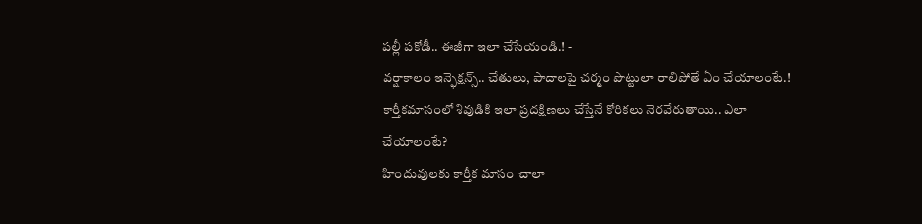పల్లీ పకోడీ.. ఈజీగా ఇలా చేసేయండి.! -
వర్షాకాలం ఇన్ఫెక్షన్స్.. చేతులు, పాదాలపై చర్మం పొట్టులా రాలిపోతే ఏం చేయాలంటే.!
కార్తీకమాసంలో శివుడికి ఇలా ప్రదక్షిణలు చేస్తేనే కోరికలు నెరవేరుతాయి.. ఎలా చేయాలంటే?
హిందువులకు కార్తీక మాసం చాలా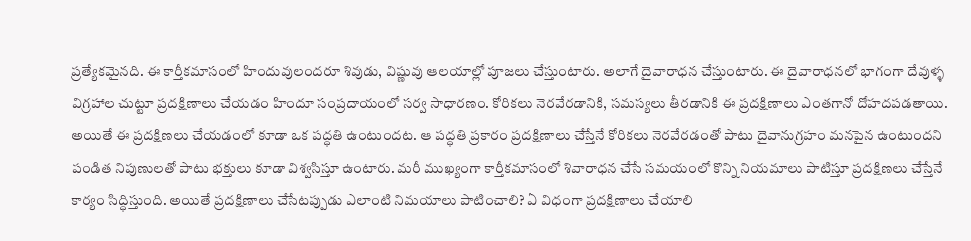ప్రత్యేకమైనది. ఈ కార్తీకమాసంలో హిందువులందరూ శివుడు, విష్ణువు ఆలయాల్లో పూజలు చేస్తుంటారు. అలాగే దైవారాధన చేస్తుంటారు. ఈ దైవారాధనలో భాగంగా దేవుళ్ళ విగ్రహాల చుట్టూ ప్రదక్షిణాలు చేయడం హిందూ సంప్రదాయంలో సర్వ సాధారణం. కోరికలు నెరవేరడానికి, సమస్యలు తీరడానికి ఈ ప్రదక్షిణాలు ఎంతగానో దోహదపడతాయి.
అయితే ఈ ప్రదక్షిణలు చేయడంలో కూడా ఒక పద్ధతి ఉంటుందట. ఆ పద్ధతి ప్రకారం ప్రదక్షిణాలు చేస్తేనే కోరికలు నెరవేరడంతో పాటు దైవానుగ్రహం మనపైన ఉంటుందని పండిత నిపుణులతో పాటు భక్తులు కూడా విశ్వసిస్తూ ఉంటారు. మరీ ముఖ్యంగా కార్తీకమాసంలో శివారాధన చేసే సమయంలో కొన్ని నియమాలు పాటిస్తూ ప్రదక్షిణలు చేస్తేనే కార్యం సిద్ధిస్తుంది. అయితే ప్రదక్షిణాలు చేసేటప్పుడు ఎలాంటి నిమయాలు పాటించాలి? ఏ విధంగా ప్రదక్షిణాలు చేయాలి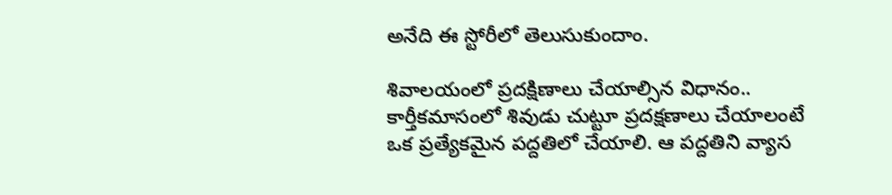అనేది ఈ స్టోరీలో తెలుసుకుందాం.

శివాలయంలో ప్రదక్షిణాలు చేయాల్సిన విధానం..
కార్తీకమాసంలో శివుడు చుట్టూ ప్రదక్షణాలు చేయాలంటే ఒక ప్రత్యేకమైన పద్దతిలో చేయాలి. ఆ పద్దతిని వ్యాస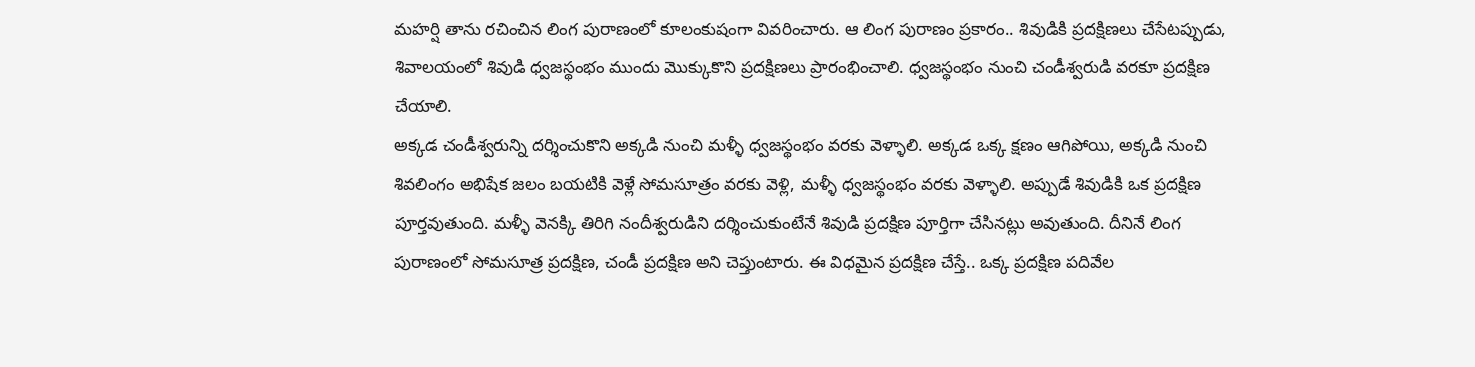మహర్షి తాను రచించిన లింగ పురాణంలో కూలంకుషంగా వివరించారు. ఆ లింగ పురాణం ప్రకారం.. శివుడికి ప్రదక్షిణలు చేసేటప్పుడు, శివాలయంలో శివుడి ధ్వజస్థంభం ముందు మొక్కుకొని ప్రదక్షిణలు ప్రారంభించాలి. ధ్వజస్థంభం నుంచి చండీశ్వరుడి వరకూ ప్రదక్షిణ చేయాలి.
అక్కడ చండీశ్వరున్ని దర్శించుకొని అక్కడి నుంచి మళ్ళీ ధ్వజస్థంభం వరకు వెళ్ళాలి. అక్కడ ఒక్క క్షణం ఆగిపోయి, అక్కడి నుంచి శివలింగం అభిషేక జలం బయటికి వెళ్లే సోమసూత్రం వరకు వెళ్లి, మళ్ళీ ధ్వజస్థంభం వరకు వెళ్ళాలి. అప్పుడే శివుడికి ఒక ప్రదక్షిణ పూర్తవుతుంది. మళ్ళీ వెనక్కి తిరిగి నందీశ్వరుడిని దర్శించుకుంటేనే శివుడి ప్రదక్షిణ పూర్తిగా చేసినట్లు అవుతుంది. దీనినే లింగ పురాణంలో సోమసూత్ర ప్రదక్షిణ, చండీ ప్రదక్షిణ అని చెప్తుంటారు. ఈ విధమైన ప్రదక్షిణ చేస్తే.. ఒక్క ప్రదక్షిణ పదివేల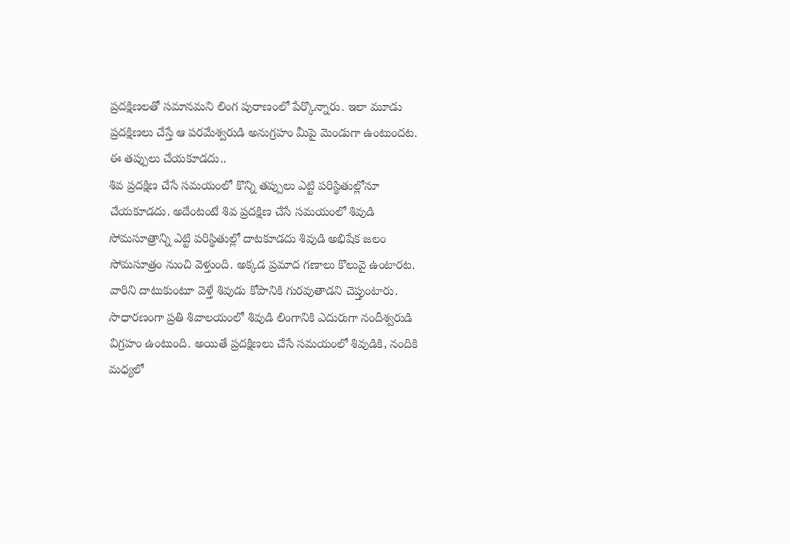ప్రదక్షిణలతో సమానమని లింగ పురాణంలో పేర్కొన్నారు. ఇలా మూడు ప్రదక్షిణలు చేస్తే ఆ పరమేశ్వరుడి అనుగ్రహం మీపై మెండుగా ఉంటుందట.
ఈ తప్పులు చేయకూడదు..
శివ ప్రదక్షిణ చేసే సమయంలో కొన్ని తప్పులు ఎట్టి పరిస్థితుల్లోనూ చేయకూడదు. అదేంటంటే శివ ప్రదక్షిణ చేసే సమయంలో శివుడి సోమసూత్రాన్ని ఎట్టి పరిస్థితుల్లో దాటకూడదు శివుడి అభిషేక జలం సోమసూత్రం నుంచి వెళ్తుంది. అక్కడ ప్రమాద గణాలు కొలువై ఉంటారట. వారిని దాటుకుంటూ వెళ్తే శివుడు కోపానికి గురవుతాడని చెప్తుంటారు.
సాధారణంగా ప్రతి శివాలయంలో శివుడి లింగానికి ఎదురుగా నందీశ్వరుడి విగ్రహం ఉంటుంది. అయితే ప్రదక్షిణలు చేసే సమయంలో శివుడికి, నందికి మధ్యలో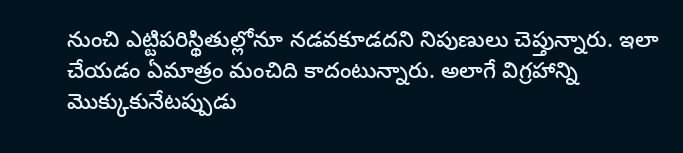నుంచి ఎట్టిపరిస్థితుల్లోనూ నడవకూడదని నిపుణులు చెప్తున్నారు. ఇలా చేయడం ఏమాత్రం మంచిది కాదంటున్నారు. అలాగే విగ్రహాన్ని మొక్కుకునేటప్పుడు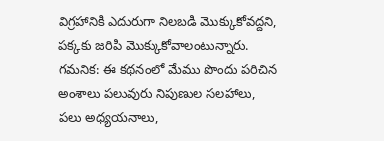విగ్రహానికి ఎదురుగా నిలబడి మొక్కుకోవద్దని, పక్కకు జరిపి మొక్కుకోవాలంటున్నారు.
గమనిక: ఈ కథనంలో మేము పొందు పరిచిన అంశాలు పలువురు నిపుణుల సలహాలు, పలు అధ్యయనాలు,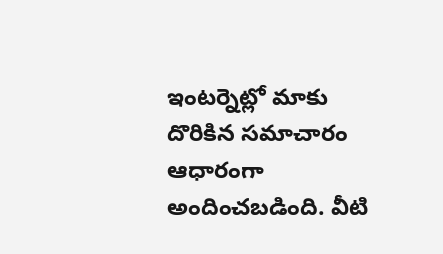ఇంటర్నెట్లో మాకు దొరికిన సమాచారం ఆధారంగా అందించబడింది. వీటి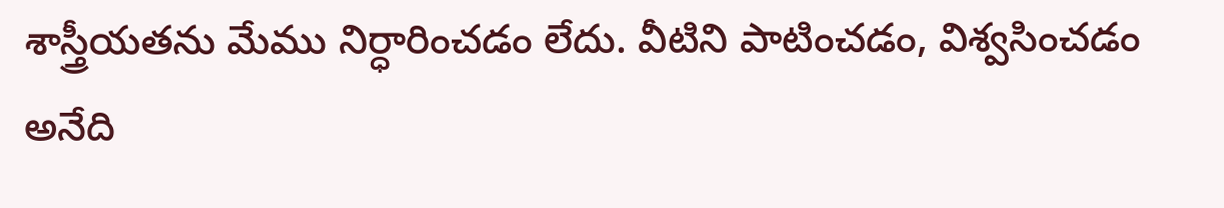శాస్త్రీయతను మేము నిర్ధారించడం లేదు. వీటిని పాటించడం, విశ్వసించడం అనేది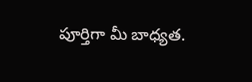పూర్తిగా మీ బాధ్యత.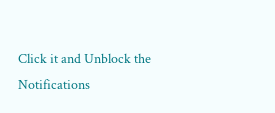Click it and Unblock the Notifications